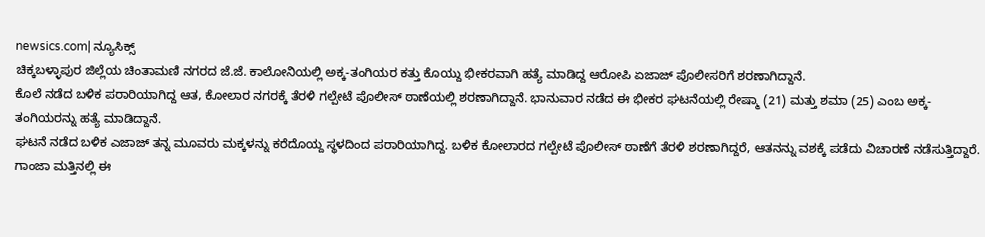newsics.com| ನ್ಯೂಸಿಕ್ಸ್
ಚಿಕ್ಕಬಳ್ಳಾಪುರ ಜಿಲ್ಲೆಯ ಚಿಂತಾಮಣಿ ನಗರದ ಜೆ.ಜೆ. ಕಾಲೋನಿಯಲ್ಲಿ ಅಕ್ಕ-ತಂಗಿಯರ ಕತ್ತು ಕೊಯ್ದು ಭೀಕರವಾಗಿ ಹತ್ಯೆ ಮಾಡಿದ್ದ ಆರೋಪಿ ಏಜಾಜ್ ಪೊಲೀಸರಿಗೆ ಶರಣಾಗಿದ್ದಾನೆ.
ಕೊಲೆ ನಡೆದ ಬಳಿಕ ಪರಾರಿಯಾಗಿದ್ದ ಆತ, ಕೋಲಾರ ನಗರಕ್ಕೆ ತೆರಳಿ ಗಲ್ಪೇಟೆ ಪೊಲೀಸ್ ಠಾಣೆಯಲ್ಲಿ ಶರಣಾಗಿದ್ದಾನೆ. ಭಾನುವಾರ ನಡೆದ ಈ ಭೀಕರ ಘಟನೆಯಲ್ಲಿ ರೇಷ್ಮಾ (21) ಮತ್ತು ಶಮಾ (25) ಎಂಬ ಅಕ್ಕ-ತಂಗಿಯರನ್ನು ಹತ್ಯೆ ಮಾಡಿದ್ದಾನೆ.
ಘಟನೆ ನಡೆದ ಬಳಿಕ ಎಜಾಜ್ ತನ್ನ ಮೂವರು ಮಕ್ಕಳನ್ನು ಕರೆದೊಯ್ದ ಸ್ಥಳದಿಂದ ಪರಾರಿಯಾಗಿದ್ದ. ಬಳಿಕ ಕೋಲಾರದ ಗಲ್ಪೇಟೆ ಪೊಲೀಸ್ ಠಾಣೆಗೆ ತೆರಳಿ ಶರಣಾಗಿದ್ದರೆ, ಆತನನ್ನು ವಶಕ್ಕೆ ಪಡೆದು ವಿಚಾರಣೆ ನಡೆಸುತ್ತಿದ್ದಾರೆ.
ಗಾಂಜಾ ಮತ್ತಿನಲ್ಲಿ ಈ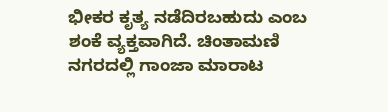ಭೀಕರ ಕೃತ್ಯ ನಡೆದಿರಬಹುದು ಎಂಬ ಶಂಕೆ ವ್ಯಕ್ತವಾಗಿದೆ. ಚಿಂತಾಮಣಿ ನಗರದಲ್ಲಿ ಗಾಂಜಾ ಮಾರಾಟ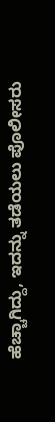ಹೆಚ್ಚಾಗಿದ್ದು, ಇದನ್ನು ತಡೆಯಲು ಪೊಲೀಸರು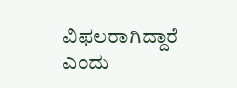ವಿಫಲರಾಗಿದ್ದಾರೆ ಎಂದು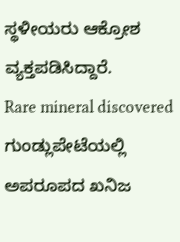ಸ್ಥಳೀಯರು ಆಕ್ರೋಶ ವ್ಯಕ್ತಪಡಿಸಿದ್ದಾರೆ.
Rare mineral discovered ಗುಂಡ್ಲುಪೇಟೆಯಲ್ಲಿ ಅಪರೂಪದ ಖನಿಜ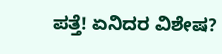ಪತ್ತೆ! ಏನಿದರ ವಿಶೇಷ?